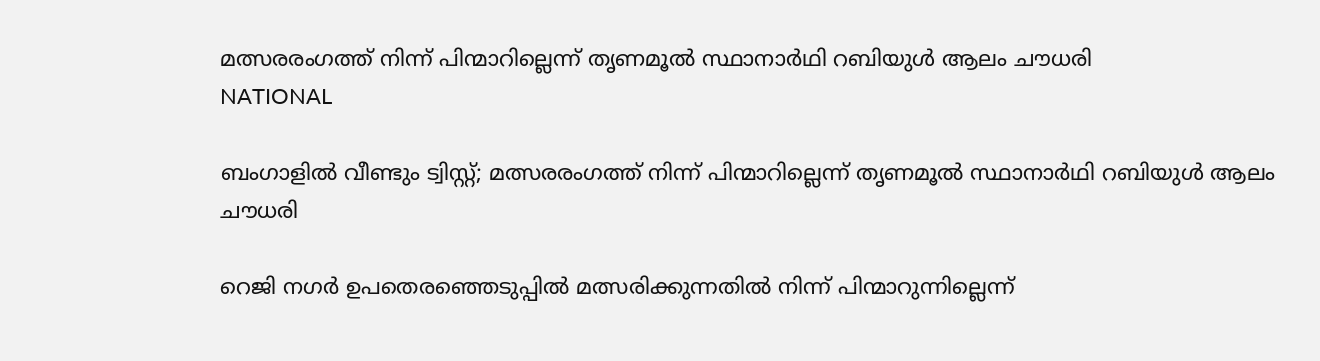മത്സരരംഗത്ത് നിന്ന് പിന്മാറില്ലെന്ന് തൃണമൂൽ സ്ഥാനാർഥി റബിയുള്‍ ആലം ചൗധരി
NATIONAL

ബംഗാളിൽ വീണ്ടും ട്വിസ്റ്റ്; മത്സരരംഗത്ത് നിന്ന് പിന്മാറില്ലെന്ന് തൃണമൂൽ സ്ഥാനാർഥി റബിയുള്‍ ആലം ചൗധരി

റെജി നഗര്‍ ഉപതെരഞ്ഞെടുപ്പില്‍ മത്സരിക്കുന്നതില്‍ നിന്ന് പിന്മാറുന്നില്ലെന്ന്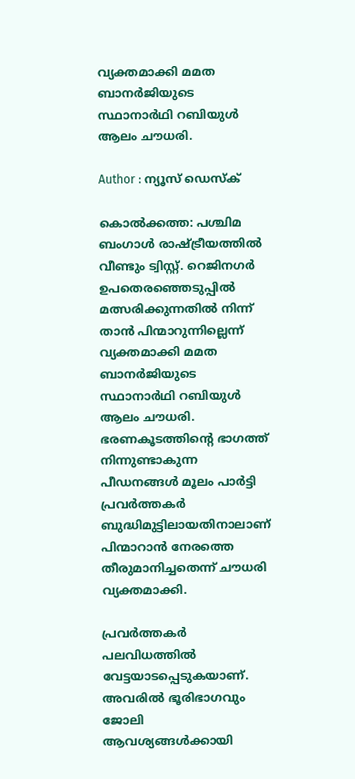വ്യക്തമാക്കി മമത ബാനര്‍ജിയുടെ സ്ഥാനാര്‍ഥി റബിയുള്‍ ആലം ചൗധരി.

Author : ന്യൂസ് ഡെസ്ക്

കൊല്‍ക്കത്ത: പശ്ചിമ ബംഗാള്‍ രാഷ്ട്രീയത്തില്‍ വീണ്ടും ട്വിസ്റ്റ്. റെജിനഗര്‍ ഉപതെരഞ്ഞെടുപ്പില്‍ മത്സരിക്കുന്നതില്‍ നിന്ന് താന്‍ പിന്മാറുന്നില്ലെന്ന് വ്യക്തമാക്കി മമത ബാനര്‍ജിയുടെ സ്ഥാനാര്‍ഥി റബിയുള്‍ ആലം ചൗധരി. ഭരണകൂടത്തിൻ്റെ ഭാഗത്ത് നിന്നുണ്ടാകുന്ന പീഡനങ്ങള്‍ മൂലം പാര്‍ട്ടി പ്രവര്‍ത്തകര്‍ ബുദ്ധിമുട്ടിലായതിനാലാണ് പിന്മാറാന്‍ നേരത്തെ തീരുമാനിച്ചതെന്ന് ചൗധരി വ്യക്തമാക്കി.

പ്രവര്‍ത്തകര്‍ പലവിധത്തില്‍ വേട്ടയാടപ്പെടുകയാണ്. അവരില്‍ ഭൂരിഭാഗവും ജോലി ആവശ്യങ്ങള്‍ക്കായി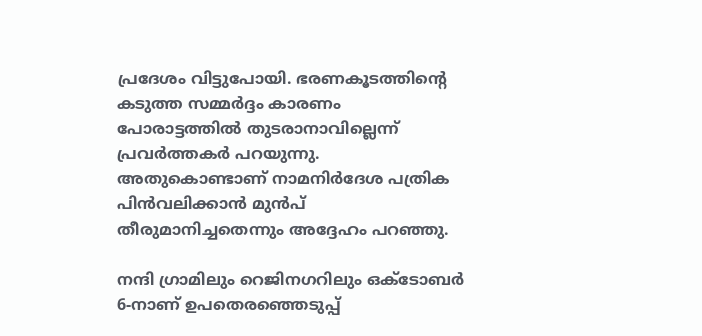പ്രദേശം വിട്ടുപോയി. ഭരണകൂടത്തിൻ്റെ കടുത്ത സമ്മര്‍ദ്ദം കാരണം പോരാട്ടത്തില്‍ തുടരാനാവില്ലെന്ന് പ്രവര്‍ത്തകര്‍ പറയുന്നു. അതുകൊണ്ടാണ് നാമനിര്‍ദേശ പത്രിക പിന്‍വലിക്കാന്‍ മുന്‍പ് തീരുമാനിച്ചതെന്നും അദ്ദേഹം പറഞ്ഞു.

നന്ദി ഗ്രാമിലും റെജിനഗറിലും ഒക്ടോബര്‍ 6-നാണ് ഉപതെരഞ്ഞെടുപ്പ്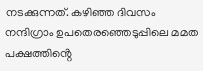നടക്കുന്നത്. കഴിഞ്ഞ ദിവസം നന്ദിഗ്രാം ഉപതെരഞ്ഞെടുപ്പിലെ മമത പക്ഷത്തിൻ്റെ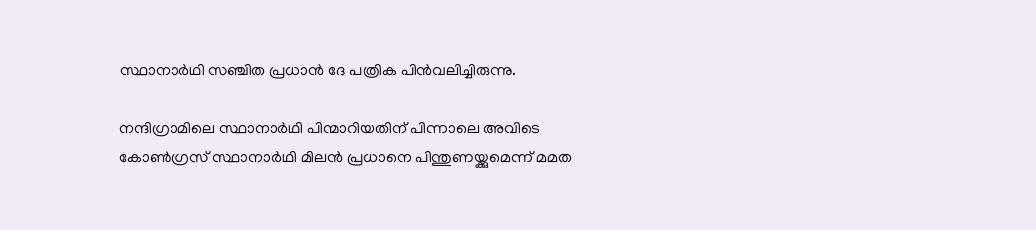സ്ഥാനാർഥി സഞ്ചിത പ്രധാൻ ദേ പത്രിക പിൻവലിച്ചിരുന്നു.

നന്ദിഗ്രാമിലെ സ്ഥാനാർഥി പിന്മാറിയതിന് പിന്നാലെ അവിടെ കോൺഗ്രസ് സ്ഥാനാർഥി മിലൻ പ്രധാനെ പിന്തുണയ്ക്കുമെന്ന് മമത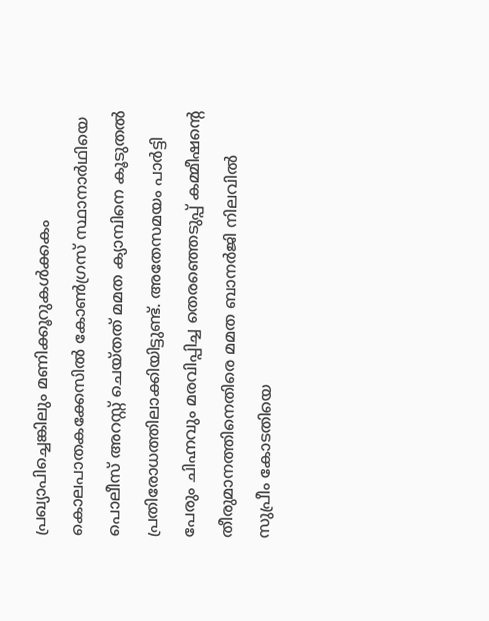പ്രഖ്യാപിച്ചെങ്കിലും മണിക്കൂറുകൾക്കകം കൊലപാതകക്കേസിൽ കോൺഗ്രസ് സ്ഥാനാർഥിയെ പൊലീസ് അറസ്റ്റ് ചെയ്തത് മമത ക്യാമ്പിനെ കൂടുതൽ പ്രതിരോധത്തിലാക്കിയിട്ടുണ്ട്. അതേസമയം പാര്‍ട്ടി പേരും ചിഹ്നവും മരവിപ്പിച്ച തെരഞ്ഞെടുപ്പ് കമ്മീഷൻ്റെ തീരുമാനത്തിനെതിരെ മമത ബാനര്‍ജി നിലവില്‍ സുപ്രീം കോടതിയെ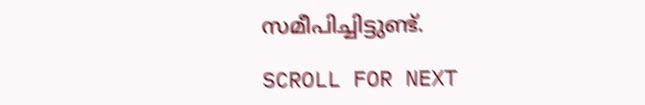സമീപിച്ചിട്ടുണ്ട്.

SCROLL FOR NEXT